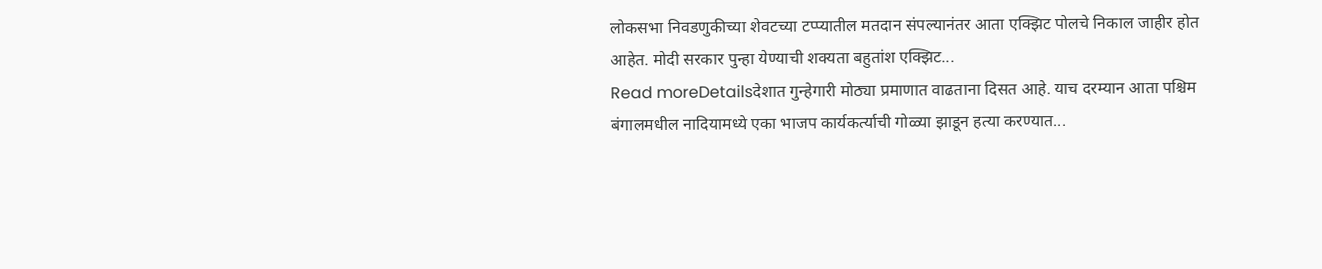लोकसभा निवडणुकीच्या शेवटच्या टप्प्यातील मतदान संपल्यानंतर आता एक्झिट पोलचे निकाल जाहीर होत आहेत. मोदी सरकार पुन्हा येण्याची शक्यता बहुतांश एक्झिट...
Read moreDetailsदेशात गुन्हेगारी मोठ्या प्रमाणात वाढताना दिसत आहे. याच दरम्यान आता पश्चिम बंगालमधील नादियामध्ये एका भाजप कार्यकर्त्याची गोळ्या झाडून हत्या करण्यात...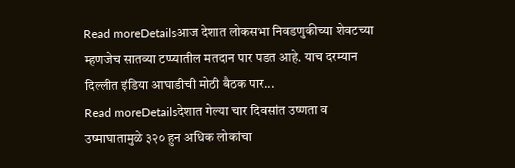Read moreDetailsआज देशात लोकसभा निवडणुकीच्या शेवटच्या म्हणजेच सातव्या टप्प्यातील मतदान पार पडत आहे. याच दरम्यान दिल्लीत इंडिया आघाडीची मोठी बैठक पार...
Read moreDetailsदेशात गेल्या चार दिवसांत उष्णता व उष्माघातामुळे ३२० हुन अधिक लोकांचा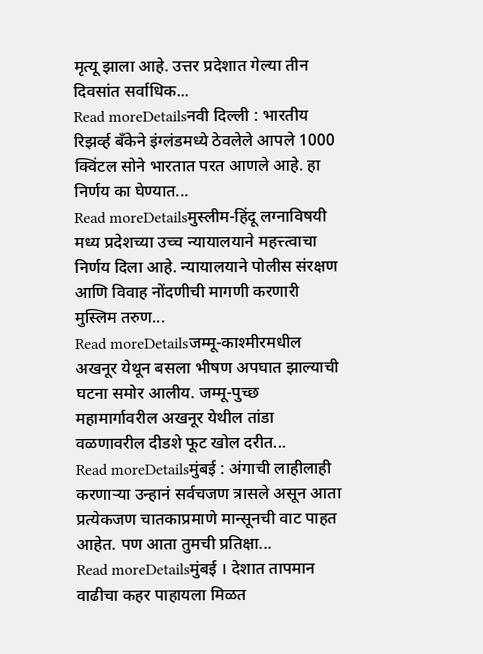मृत्यू झाला आहे. उत्तर प्रदेशात गेल्या तीन दिवसांत सर्वाधिक...
Read moreDetailsनवी दिल्ली : भारतीय रिझर्व्ह बँकेने इंग्लंडमध्ये ठेवलेले आपले 1000 क्विंटल सोने भारतात परत आणले आहे. हा निर्णय का घेण्यात...
Read moreDetailsमुस्लीम-हिंदू लग्नाविषयी मध्य प्रदेशच्या उच्च न्यायालयाने महत्त्त्वाचा निर्णय दिला आहे. न्यायालयाने पोलीस संरक्षण आणि विवाह नोंदणीची मागणी करणारी मुस्लिम तरुण...
Read moreDetailsजम्मू-काश्मीरमधील अखनूर येथून बसला भीषण अपघात झाल्याची घटना समोर आलीय. जम्मू-पुच्छ महामार्गावरील अखनूर येथील तांडा वळणावरील दीडशे फूट खोल दरीत...
Read moreDetailsमुंबई : अंगाची लाहीलाही करणाऱ्या उन्हानं सर्वचजण त्रासले असून आता प्रत्येकजण चातकाप्रमाणे मान्सूनची वाट पाहत आहेत. पण आता तुमची प्रतिक्षा...
Read moreDetailsमुंबई । देशात तापमान वाढीचा कहर पाहायला मिळत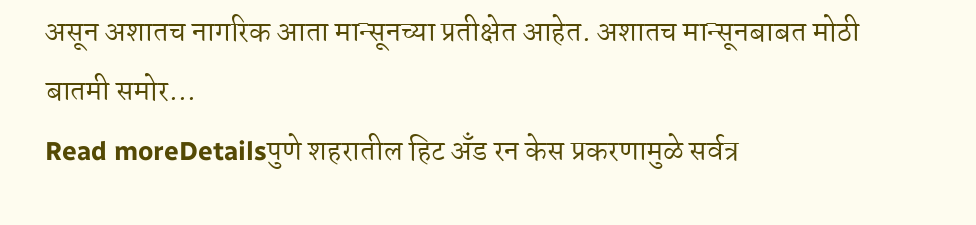असून अशातच नागरिक आता मान्सूनच्या प्रतीक्षेत आहेत. अशातच मान्सूनबाबत मोठी बातमी समोर...
Read moreDetailsपुणे शहरातील हिट अँड रन केस प्रकरणामुळे सर्वत्र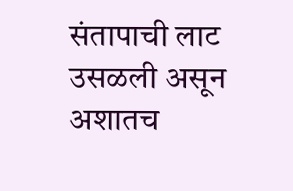संतापाची लाट उसळली असून अशातच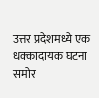उत्तर प्रदेशमध्ये एक धक्कादायक घटना समोर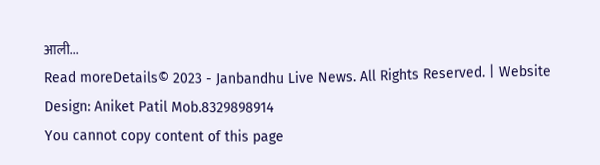आली...
Read moreDetails© 2023 - Janbandhu Live News. All Rights Reserved. | Website Design: Aniket Patil Mob.8329898914
You cannot copy content of this page